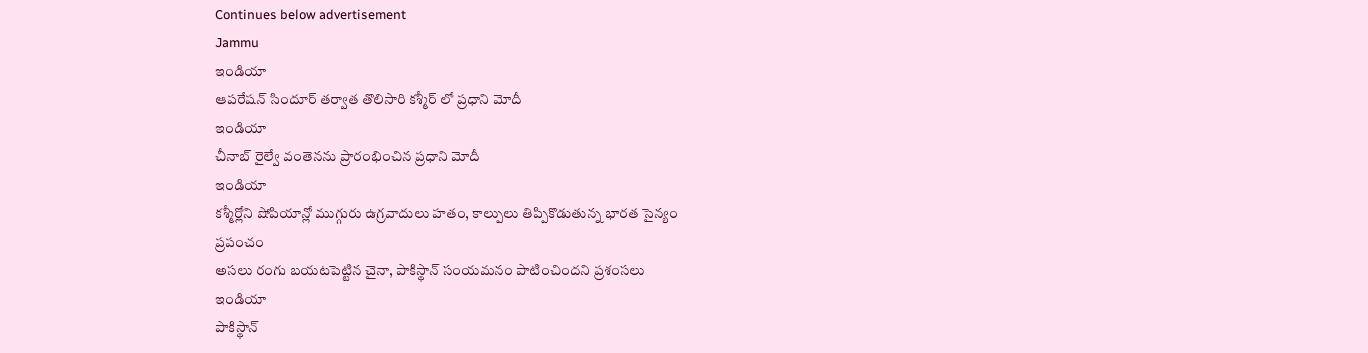Continues below advertisement
Jammu
ఇండియా
ఆపరేషన్ సిందూర్ తర్వాత తొలిసారి కశ్మీర్ లో ప్రధాని మోదీ
ఇండియా
చీనాబ్ రైల్వే వంతెనను ప్రారంభించిన ప్రధాని మోదీ
ఇండియా
కశ్మీర్లోని షోపియాన్లో ముగ్గురు ఉగ్రవాదులు హతం, కాల్పులు తిప్పికొడుతున్న భారత సైన్యం
ప్రపంచం
అసలు రంగు బయటపెట్టిన చైనా, పాకిస్థాన్ సంయమనం పాటించిందని ప్రశంసలు
ఇండియా
పాకిస్థాన్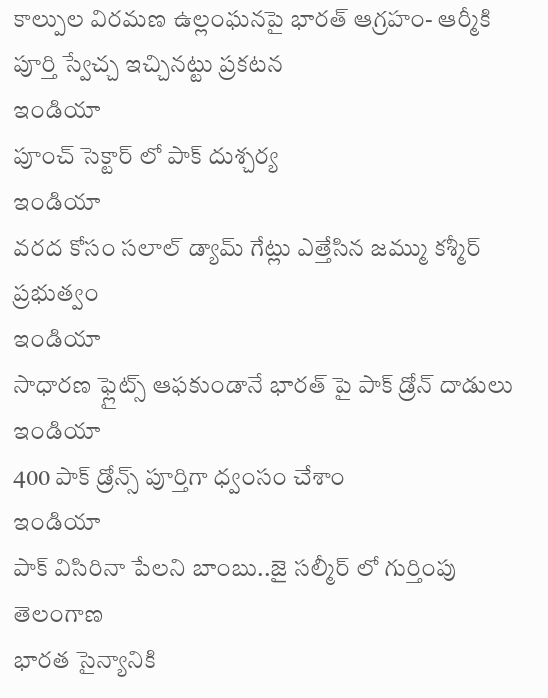కాల్పుల విరమణ ఉల్లంఘనపై భారత్ ఆగ్రహం- ఆర్మీకి పూర్తి స్వేచ్చ ఇచ్చినట్టు ప్రకటన
ఇండియా
పూంచ్ సెక్టార్ లో పాక్ దుశ్చర్య
ఇండియా
వరద కోసం సలాల్ డ్యామ్ గేట్లు ఎత్తేసిన జమ్ము కశ్మీర్ ప్రభుత్వం
ఇండియా
సాధారణ ఫ్లైట్స్ ఆఫకుండానే భారత్ పై పాక్ డ్రోన్ దాడులు
ఇండియా
400 పాక్ డ్రోన్స్ పూర్తిగా ధ్వంసం చేశాం
ఇండియా
పాక్ విసిరినా పేలని బాంబు..జై సల్మీర్ లో గుర్తింపు
తెలంగాణ
భారత సైన్యానికి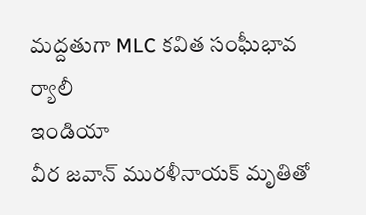మద్దతుగా MLC కవిత సంఘీభావ ర్యాలీ
ఇండియా
వీర జవాన్ మురళీనాయక్ మృతితో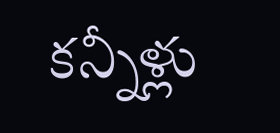కన్నీళ్లు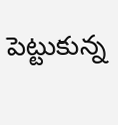పెట్టుకున్న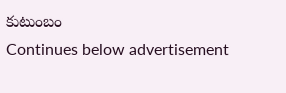కుటుంబం
Continues below advertisement